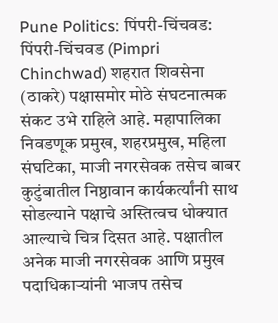Pune Politics: पिंपरी-चिंचवड: पिंपरी-चिंचवड (Pimpri Chinchwad) शहरात शिवसेना (ठाकरे) पक्षासमोर मोठे संघटनात्मक संकट उभे राहिले आहे. महापालिका निवडणूक प्रमुख, शहरप्रमुख, महिला संघटिका, माजी नगरसेवक तसेच बाबर कुटुंबातील निष्ठावान कार्यकर्त्यांनी साथ सोडल्याने पक्षाचे अस्तित्वच धोक्यात आल्याचे चित्र दिसत आहे. पक्षातील अनेक माजी नगरसेवक आणि प्रमुख पदाधिकाऱ्यांनी भाजप तसेच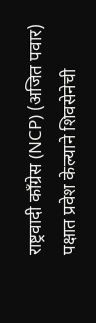राष्ट्रवादी काँग्रेस (NCP) (अजित पवार) पक्षात प्रवेश केल्याने शिवसेनेची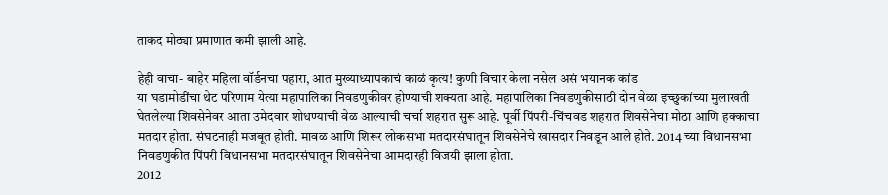ताकद मोठ्या प्रमाणात कमी झाली आहे.

हेही वाचा- बाहेर महिला वॉर्डनचा पहारा, आत मुख्याध्यापकाचं काळं कृत्य! कुणी विचार केला नसेल असं भयानक कांड
या घडामोडींचा थेट परिणाम येत्या महापालिका निवडणुकीवर होण्याची शक्यता आहे. महापालिका निवडणुकीसाठी दोन वेळा इच्छुकांच्या मुलाखती घेतलेल्या शिवसेनेवर आता उमेदवार शोधण्याची वेळ आल्याची चर्चा शहरात सुरू आहे. पूर्वी पिंपरी-चिंचवड शहरात शिवसेनेचा मोठा आणि हक्काचा मतदार होता. संघटनाही मजबूत होती. मावळ आणि शिरूर लोकसभा मतदारसंघातून शिवसेनेचे खासदार निवडून आले होते. 2014 च्या विधानसभा निवडणुकीत पिंपरी विधानसभा मतदारसंघातून शिवसेनेचा आमदारही विजयी झाला होता.
2012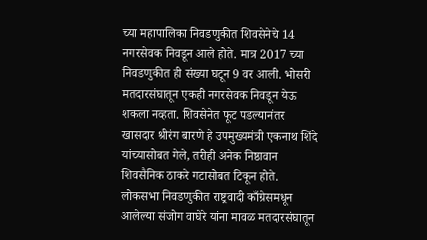च्या महापालिका निवडणुकीत शिवसेनेचे 14 नगरसेवक निवडून आले होते. मात्र 2017 च्या निवडणुकीत ही संख्या घटून 9 वर आली. भोसरी मतदारसंघातून एकही नगरसेवक निवडून येऊ शकला नव्हता. शिवसेनेत फूट पडल्यानंतर खासदार श्रीरंग बारणे हे उपमुख्यमंत्री एकनाथ शिंदे यांच्यासोबत गेले, तरीही अनेक निष्ठावान शिवसैनिक ठाकरे गटासोबत टिकून होते.
लोकसभा निवडणुकीत राष्ट्रवादी काँग्रेसमधून आलेल्या संजोग वाघेरे यांना मावळ मतदारसंघातून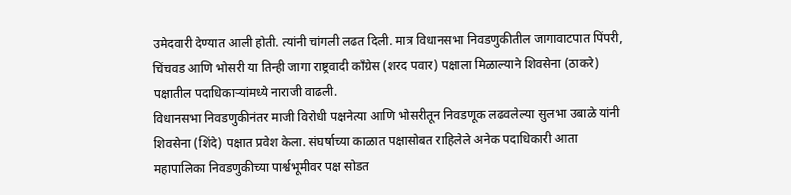उमेदवारी देण्यात आली होती. त्यांनी चांगली लढत दिली. मात्र विधानसभा निवडणुकीतील जागावाटपात पिंपरी, चिंचवड आणि भोसरी या तिन्ही जागा राष्ट्रवादी काँग्रेस (शरद पवार) पक्षाला मिळाल्याने शिवसेना (ठाकरे) पक्षातील पदाधिकाऱ्यांमध्ये नाराजी वाढली.
विधानसभा निवडणुकीनंतर माजी विरोधी पक्षनेत्या आणि भोसरीतून निवडणूक लढवलेल्या सुलभा उबाळे यांनी शिवसेना (शिंदे) पक्षात प्रवेश केला. संघर्षाच्या काळात पक्षासोबत राहिलेले अनेक पदाधिकारी आता महापालिका निवडणुकीच्या पार्श्वभूमीवर पक्ष सोडत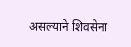असल्याने शिवसेना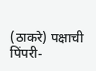(ठाकरे) पक्षाची पिंपरी-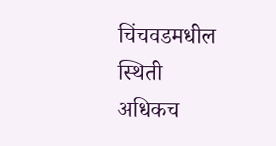चिंचवडमधील स्थिती अधिकच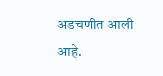अडचणीत आली आहे.